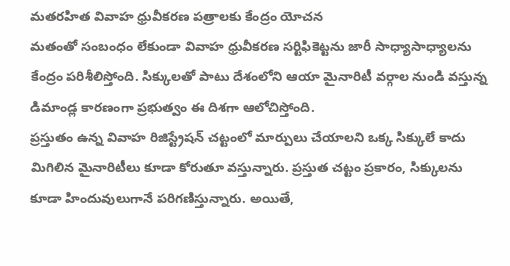మతరహిత వివాహ ధ్రువీకరణ పత్రాలకు కేంద్రం యోచన
మతంతో సంబంధం లేకుండా వివాహ ధ్రువీకరణ సర్టిఫికెట్టను జారీ సాధ్యాసాధ్యాలను కేంద్రం పరిశీలిస్తోంది. సిక్కులతో పాటు దేశంలోని ఆయా మైనారిటీ వర్గాల నుండి వస్తున్న డిమాండ్ల కారణంగా ప్రభుత్వం ఈ దిశగా ఆలోచిస్తోంది.
ప్రస్తుతం ఉన్న వివాహ రిజిస్ట్రేషన్ చట్టంలో మార్పులు చేయాలని ఒక్క సిక్కులే కాదు మిగిలిన మైనారిటీలు కూడా కోరుతూ వస్తున్నారు. ప్రస్తుత చట్టం ప్రకారం, సిక్కులను కూడా హిందువులుగానే పరిగణిస్తున్నారు. అయితే,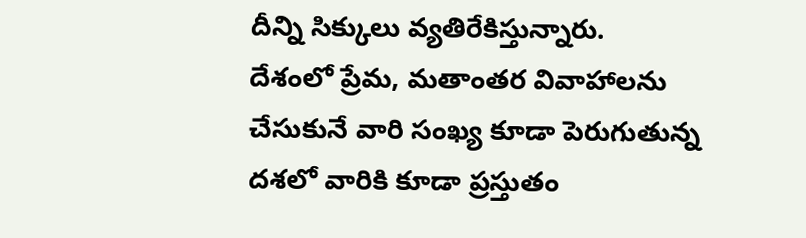దీన్ని సిక్కులు వ్యతిరేకిస్తున్నారు.
దేశంలో ప్రేమ, మతాంతర వివాహాలను చేసుకునే వారి సంఖ్య కూడా పెరుగుతున్న దశలో వారికి కూడా ప్రస్తుతం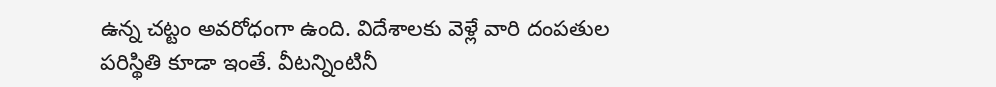ఉన్న చట్టం అవరోధంగా ఉంది. విదేశాలకు వెళ్లే వారి దంపతుల పరిస్థితి కూడా ఇంతే. వీటన్నింటినీ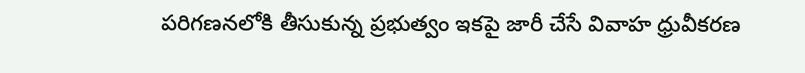పరిగణనలోకి తీసుకున్న ప్రభుత్వం ఇకపై జారీ చేసే వివాహ ధ్రువీకరణ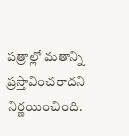పత్రాల్లో మతాన్ని ప్రస్తావించరాదని నిర్ణయించింది.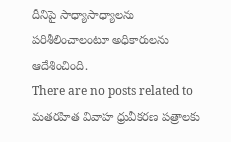దీనిపై సాధ్యాసాధ్యాలను పరిశీలించాలంటూ అధికారులను ఆదేశించింది.
There are no posts related to మతరహిత వివాహ ధ్రువీకరణ పత్రాలకు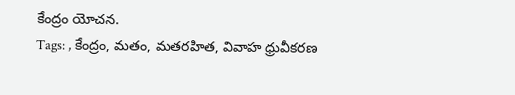కేంద్రం యోచన.
Tags: , కేంద్రం, మతం, మతరహిత, వివాహ ధ్రువీకరణ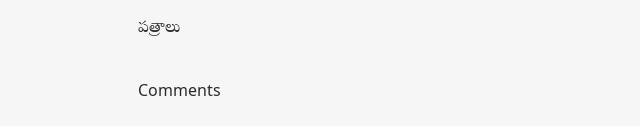పత్రాలు

Comments